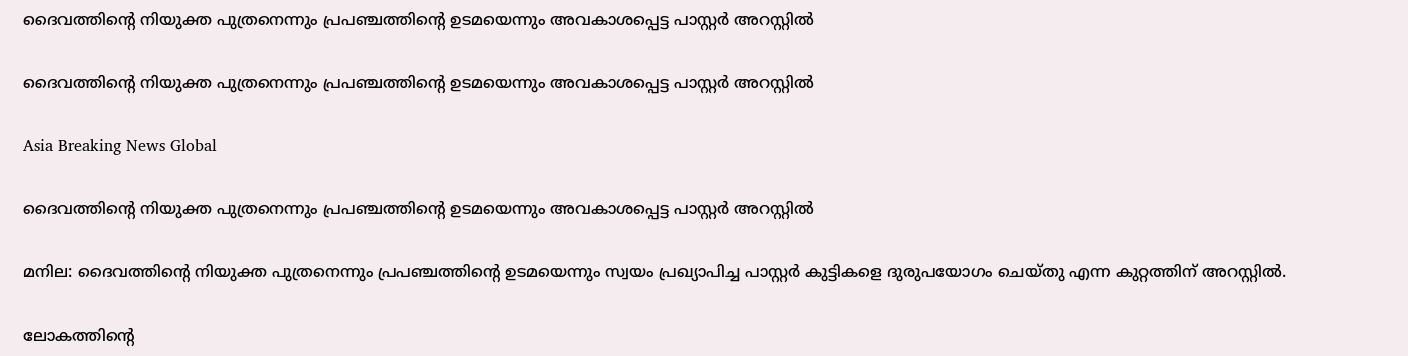ദൈവത്തിന്റെ നിയുക്ത പുത്രനെന്നും പ്രപഞ്ചത്തിന്റെ ഉടമയെന്നും അവകാശപ്പെട്ട പാസ്റ്റര്‍ അറസ്റ്റില്‍

ദൈവത്തിന്റെ നിയുക്ത പുത്രനെന്നും പ്രപഞ്ചത്തിന്റെ ഉടമയെന്നും അവകാശപ്പെട്ട പാസ്റ്റര്‍ അറസ്റ്റില്‍

Asia Breaking News Global

ദൈവത്തിന്റെ നിയുക്ത പുത്രനെന്നും പ്രപഞ്ചത്തിന്റെ ഉടമയെന്നും അവകാശപ്പെട്ട പാസ്റ്റര്‍ അറസ്റ്റില്‍

മനില: ദൈവത്തിന്റെ നിയുക്ത പുത്രനെന്നും പ്രപഞ്ചത്തിന്റെ ഉടമയെന്നും സ്വയം പ്രഖ്യാപിച്ച പാസ്റ്റര്‍ കുട്ടികളെ ദുരുപയോഗം ചെയ്തു എന്ന കുറ്റത്തിന് അറസ്റ്റില്‍.

ലോകത്തിന്റെ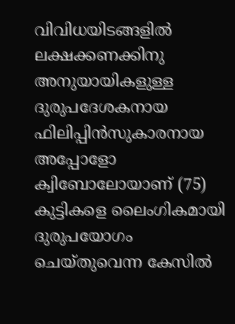വിവിധയിടങ്ങളില്‍ ലക്ഷക്കണക്കിനു അനുയായികളുള്ള ദുരുപദേശകനായ ഫിലിപ്പിന്‍സുകാരനായ അപ്പോളോ ക്വിബോലോയാണ് (75) കുട്ടികളെ ലൈംഗികമായി ദുരുപയോഗം ചെയ്തുവെന്ന കേസില്‍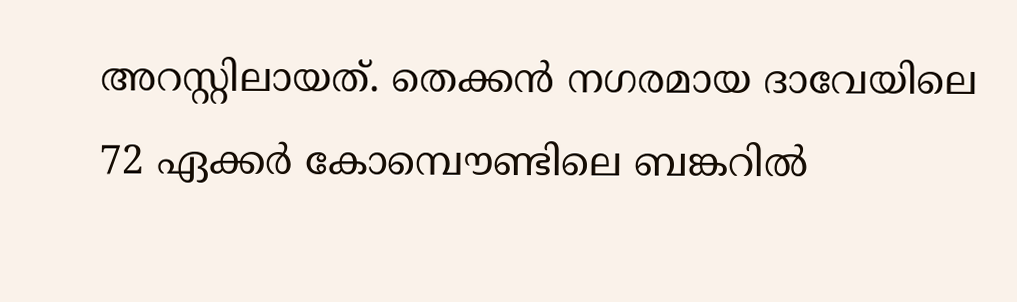അറസ്റ്റിലായത്. തെക്കന്‍ നഗരമായ ദാവേയിലെ 72 ഏക്കര്‍ കോമ്പൌണ്ടിലെ ബങ്കറില്‍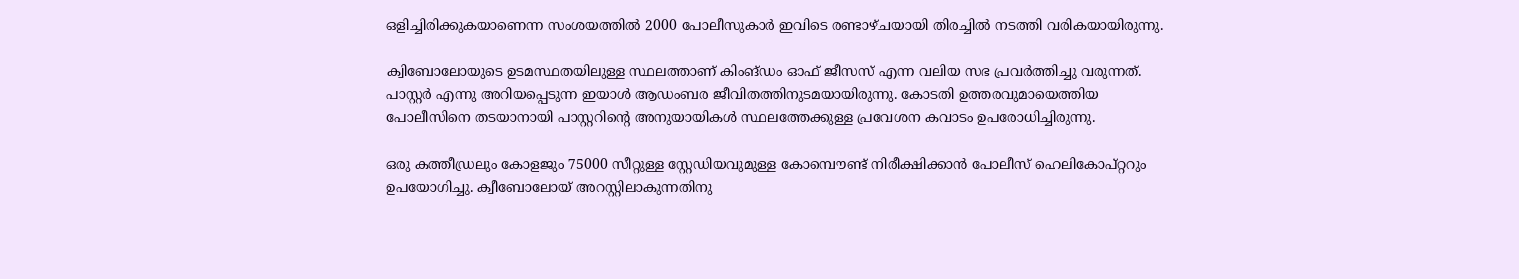ഒളിച്ചിരിക്കുകയാണെന്ന സംശയത്തില്‍ 2000 പോലീസുകാര്‍ ഇവിടെ രണ്ടാഴ്ചയായി തിരച്ചില്‍ നടത്തി വരികയായിരുന്നു.

ക്വിബോലോയുടെ ഉടമസ്ഥതയിലുള്ള സ്ഥലത്താണ് കിംങ്ഡം ഓഫ് ജീസസ് എന്ന വലിയ സഭ പ്രവര്‍ത്തിച്ചു വരുന്നത്. പാസ്റ്റര്‍ എന്നു അറിയപ്പെടുന്ന ഇയാള്‍ ആഡംബര ജീവിതത്തിനുടമയായിരുന്നു. കോടതി ഉത്തരവുമായെത്തിയ പോലീസിനെ തടയാനായി പാസ്റ്ററിന്റെ അനുയായികള്‍ സ്ഥലത്തേക്കുള്ള പ്രവേശന കവാടം ഉപരോധിച്ചിരുന്നു.

ഒരു കത്തീഡ്രലും കോളജും 75000 സീറ്റുള്ള സ്റ്റേഡിയവുമുള്ള കോമ്പൌണ്ട് നിരീക്ഷിക്കാന്‍ പോലീസ് ഹെലികോപ്റ്ററും ഉപയോഗിച്ചു. ക്വീബോലോയ് അറസ്റ്റിലാകുന്നതിനു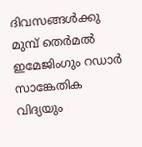ദിവസങ്ങള്‍ക്കു മുമ്പ് തെര്‍മല്‍ ഇമേജിംഗും റഡാര്‍ സാങ്കേതിക വിദ്യയും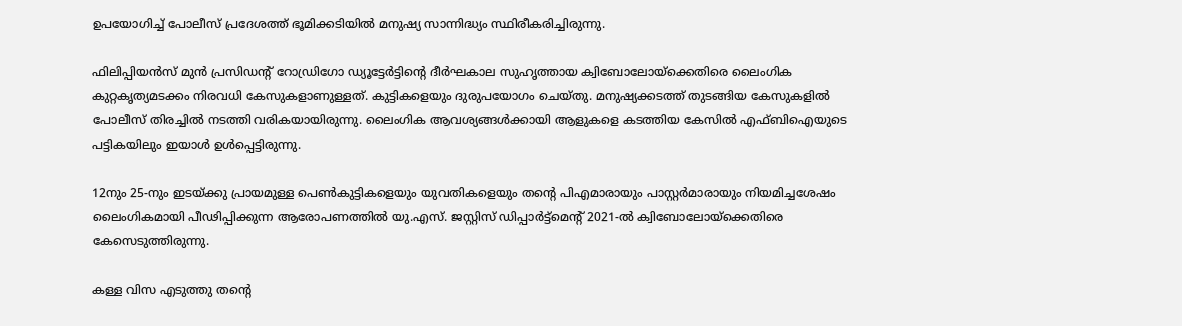ഉപയോഗിച്ച് പോലീസ് പ്രദേശത്ത് ഭൂമിക്കടിയില്‍ മനുഷ്യ സാന്നിദ്ധ്യം സ്ഥിരീകരിച്ചിരുന്നു.

ഫിലിപ്പിയന്‍സ് മുന്‍ പ്രസിഡന്റ് റോഡ്രിഗോ ഡ്യൂട്ടേര്‍ട്ടിന്റെ ദീര്‍ഘകാല സുഹൃത്തായ ക്വിബോലോയ്ക്കെതിരെ ലൈംഗിക കുറ്റകൃത്യമടക്കം നിരവധി കേസുകളാണുള്ളത്. കുട്ടികളെയും ദുരുപയോഗം ചെയ്തു. മനുഷ്യക്കടത്ത് തുടങ്ങിയ കേസുകളില്‍ പോലീസ് തിരച്ചില്‍ നടത്തി വരികയായിരുന്നു. ലൈംഗിക ആവശ്യങ്ങള്‍ക്കായി ആളുകളെ കടത്തിയ കേസില്‍ എഫ്ബിഐയുടെ പട്ടികയിലും ഇയാള്‍ ഉള്‍പ്പെട്ടിരുന്നു.

12നും 25-നും ഇടയ്ക്കു പ്രായമുള്ള പെണ്‍കുട്ടികളെയും യുവതികളെയും തന്റെ പിഎമാരായും പാസ്റ്റര്‍മാരായും നിയമിച്ചശേഷം ലൈംഗികമായി പീഢിപ്പിക്കുന്ന ആരോപണത്തില്‍ യു.എസ്. ജസ്റ്റിസ് ഡിപ്പാര്‍ട്ട്മെന്റ് 2021-ല്‍ ക്വിബോലോയ്ക്കെതിരെ കേസെടുത്തിരുന്നു.

കള്ള വിസ എടുത്തു തന്റെ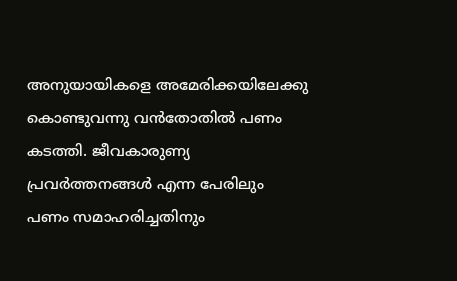അനുയായികളെ അമേരിക്കയിലേക്കു കൊണ്ടുവന്നു വന്‍തോതില്‍ പണം കടത്തി. ജീവകാരുണ്യ പ്രവര്‍ത്തനങ്ങള്‍ എന്ന പേരിലും പണം സമാഹരിച്ചതിനും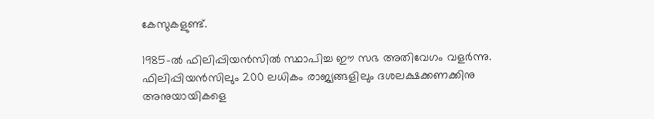കേസുകളുണ്ട്.

1985-ല്‍ ഫിലിപ്പിയന്‍സില്‍ സ്ഥാപിച്ച ഈ സഭ അതിവേഗം വളര്‍ന്നു. ഫിലിപ്പിയന്‍സിലും 200 ലധികം രാജ്യങ്ങളിലും ദശലക്ഷക്കണക്കിനു അനുയായികളെ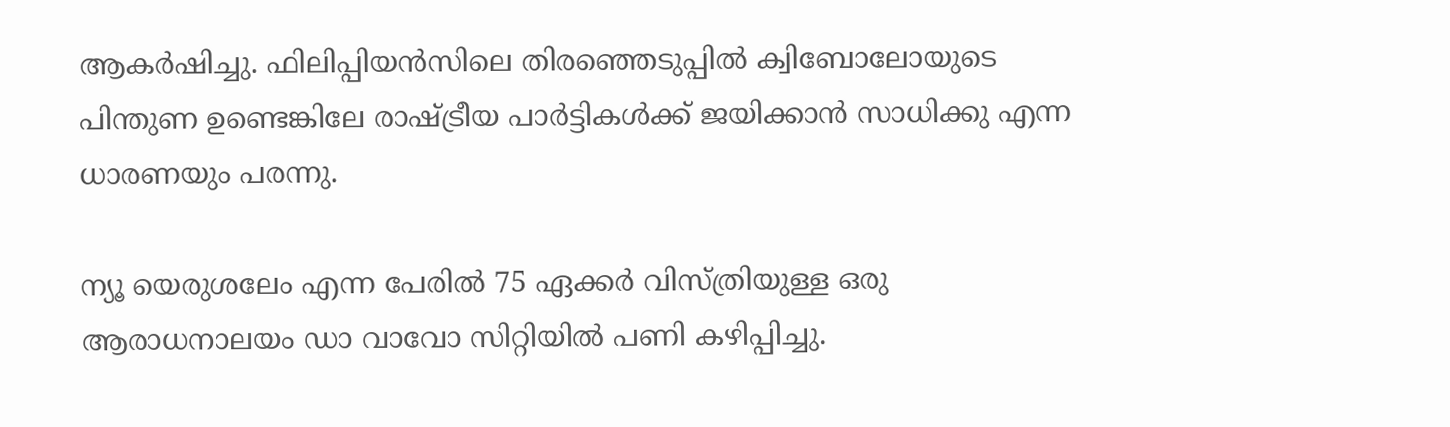ആകര്‍ഷിച്ചു. ഫിലിപ്പിയന്‍സിലെ തിരഞ്ഞെടുപ്പില്‍ ക്വിബോലോയുടെ പിന്തുണ ഉണ്ടെങ്കിലേ രാഷ്ട്രീയ പാര്‍ട്ടികള്‍ക്ക് ജയിക്കാന്‍ സാധിക്കു എന്ന ധാരണയും പരന്നു.

ന്യൂ യെരുശലേം എന്ന പേരില്‍ 75 ഏക്കര്‍ വിസ്ത്രിയുള്ള ഒരു ആരാധനാലയം ഡാ വാവോ സിറ്റിയില്‍ പണി കഴിപ്പിച്ചു.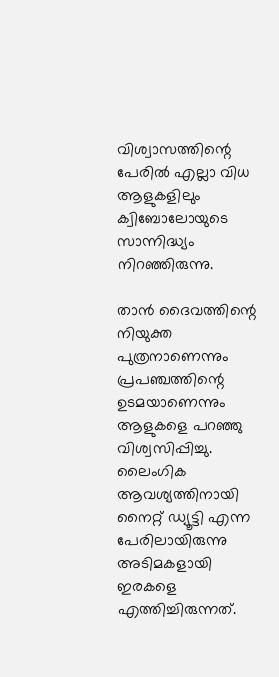വിശ്വാസത്തിന്റെ പേരില്‍ എല്ലാ വിധ ആളുകളിലും ക്വിബോലോയുടെ സാന്നിദ്ധ്യം നിറഞ്ഞിരുന്നു.

താന്‍ ദൈവത്തിന്റെ നിയുക്ത പുത്രനാണെന്നും പ്രപഞ്ചത്തിന്റെ ഉടമയാണെന്നും ആളുകളെ പറഞ്ഞു വിശ്വസിപ്പിച്ചു. ലൈംഗിക ആവശ്യത്തിനായി നൈറ്റ് ഡ്യൂട്ടി എന്ന പേരിലായിരുന്നു അടിമകളായി ഇരകളെ എത്തിച്ചിരുന്നത്.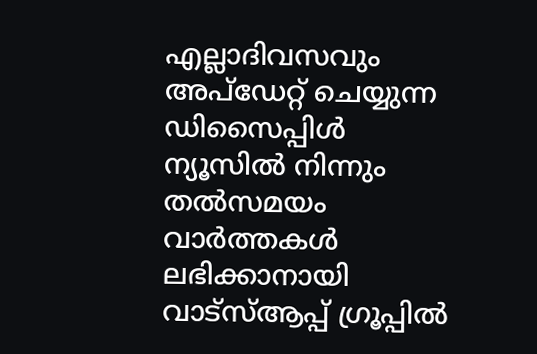എല്ലാദിവസവും അപ്ഡേറ്റ് ചെയ്യുന്ന ഡിസൈപ്പിൾ ന്യൂസിൽ നിന്നും തൽസമയം വാർത്തകൾ ലഭിക്കാനായി വാട്സ്ആപ്പ് ഗ്രൂപ്പിൽ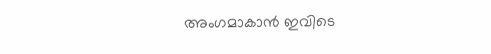അംഗമാകാൻ ഇവിടെ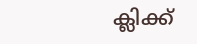ക്ലിക്ക്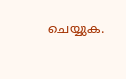ചെയ്യുക.